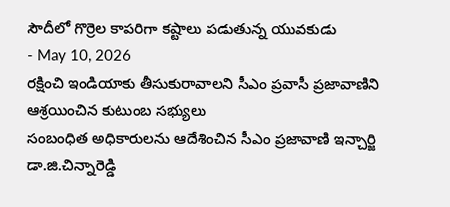సౌదీలో గొర్రెల కాపరిగా కష్టాలు పడుతున్న యువకుడు
- May 10, 2026
రక్షించి ఇండియాకు తీసుకురావాలని సీఎం ప్రవాసీ ప్రజావాణిని ఆశ్రయించిన కుటుంబ సభ్యులు
సంబంధిత అధికారులను ఆదేశించిన సీఎం ప్రజావాణి ఇన్చార్జి డా.జి.చిన్నారెడ్డి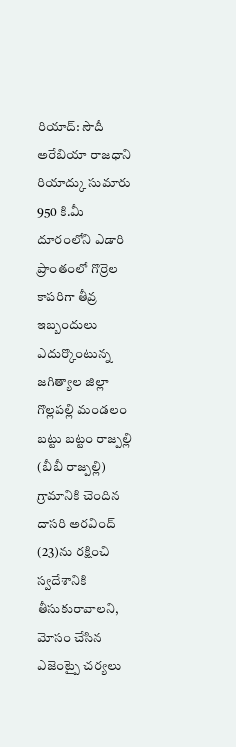రియాద్: సౌదీ అరేబియా రాజధాని రియాద్కు సుమారు 950 కి.మీ దూరంలోని ఎడారి ప్రాంతంలో గొర్రెల కాపరిగా తీవ్ర ఇబ్బందులు ఎదుర్కొంటున్న జగిత్యాల జిల్లా గొల్లపల్లి మండలం బట్టు బట్టం రాజ్పల్లి (బీబీ రాజ్పల్లి) గ్రామానికి చెందిన దాసరి అరవింద్ (23)ను రక్షించి స్వదేశానికి తీసుకురావాలని, మోసం చేసిన ఎజెంట్పై చర్యలు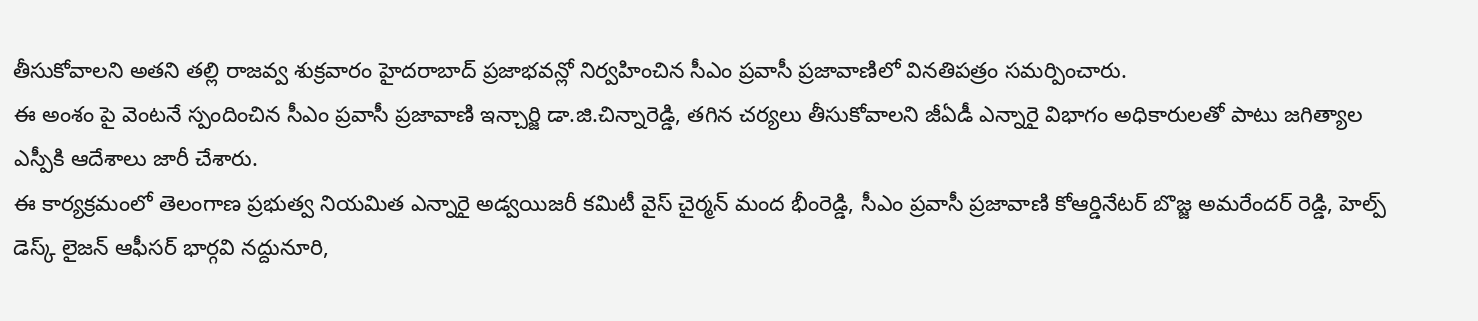తీసుకోవాలని అతని తల్లి రాజవ్వ శుక్రవారం హైదరాబాద్ ప్రజాభవన్లో నిర్వహించిన సీఎం ప్రవాసీ ప్రజావాణిలో వినతిపత్రం సమర్పించారు.
ఈ అంశం పై వెంటనే స్పందించిన సీఎం ప్రవాసీ ప్రజావాణి ఇన్చార్జి డా.జి.చిన్నారెడ్డి, తగిన చర్యలు తీసుకోవాలని జీఏడీ ఎన్నారై విభాగం అధికారులతో పాటు జగిత్యాల ఎస్పీకి ఆదేశాలు జారీ చేశారు.
ఈ కార్యక్రమంలో తెలంగాణ ప్రభుత్వ నియమిత ఎన్నారై అడ్వయిజరీ కమిటీ వైస్ చైర్మన్ మంద భీంరెడ్డి, సీఎం ప్రవాసీ ప్రజావాణి కోఆర్డినేటర్ బొజ్జ అమరేందర్ రెడ్డి, హెల్ప్ డెస్క్ లైజన్ ఆఫీసర్ భార్గవి నద్దునూరి,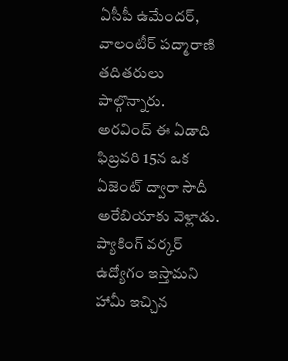ఏసీపీ ఉమేందర్, వాలంటీర్ పద్మారాణి తదితరులు పాల్గొన్నారు.
అరవింద్ ఈ ఏడాది ఫిబ్రవరి 15న ఒక ఏజెంట్ ద్వారా సౌదీ అరేబియాకు వెళ్లాడు. ప్యాకింగ్ వర్కర్ ఉద్యోగం ఇస్తామని హామీ ఇచ్చిన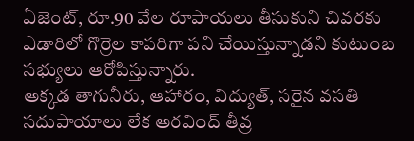ఏజెంట్, రూ.90 వేల రూపాయలు తీసుకుని చివరకు ఎడారిలో గొర్రెల కాపరిగా పని చేయిస్తున్నాడని కుటుంబ సభ్యులు ఆరోపిస్తున్నారు.
అక్కడ తాగునీరు, ఆహారం, విద్యుత్, సరైన వసతి సదుపాయాలు లేక అరవింద్ తీవ్ర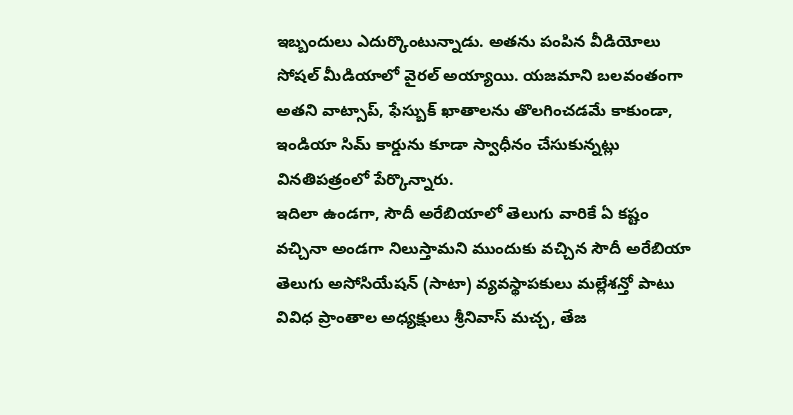ఇబ్బందులు ఎదుర్కొంటున్నాడు. అతను పంపిన వీడియోలు సోషల్ మీడియాలో వైరల్ అయ్యాయి. యజమాని బలవంతంగా అతని వాట్సాప్, ఫేస్బుక్ ఖాతాలను తొలగించడమే కాకుండా, ఇండియా సిమ్ కార్డును కూడా స్వాధీనం చేసుకున్నట్లు వినతిపత్రంలో పేర్కొన్నారు.
ఇదిలా ఉండగా, సౌదీ అరేబియాలో తెలుగు వారికే ఏ కష్టం వచ్చినా అండగా నిలుస్తామని ముందుకు వచ్చిన సౌదీ అరేబియా తెలుగు అసోసియేషన్ (సాటా) వ్యవస్థాపకులు మల్లేశన్తో పాటు వివిధ ప్రాంతాల అధ్యక్షులు శ్రీనివాస్ మచ్చ, తేజ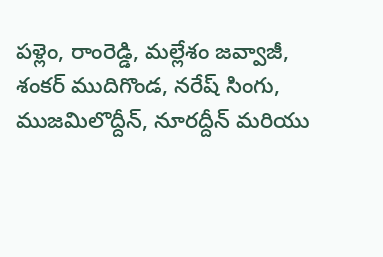పళ్లెం, రాంరెడ్డి, మల్లేశం జవ్వాజీ, శంకర్ ముదిగొండ, నరేష్ సింగు, ముజమిలొద్దీన్, నూరద్దీన్ మరియు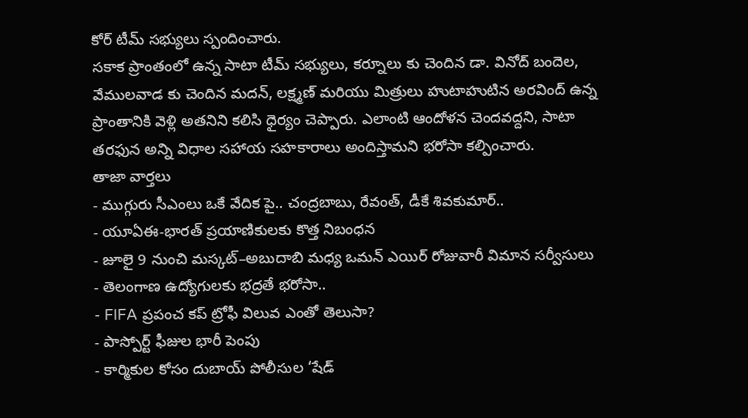కోర్ టీమ్ సభ్యులు స్పందించారు.
సకాక ప్రాంతంలో ఉన్న సాటా టీమ్ సభ్యులు, కర్నూలు కు చెందిన డా. వినోద్ బందెల, వేములవాడ కు చెందిన మదన్, లక్ష్మణ్ మరియు మిత్రులు హుటాహుటిన అరవింద్ ఉన్న ప్రాంతానికి వెళ్లి అతనిని కలిసి ధైర్యం చెప్పారు. ఎలాంటి ఆందోళన చెందవద్దని, సాటా తరఫున అన్ని విధాల సహాయ సహకారాలు అందిస్తామని భరోసా కల్పించారు.
తాజా వార్తలు
- ముగ్గురు సీఎంలు ఒకే వేదిక పై.. చంద్రబాబు, రేవంత్, డీకే శివకుమార్..
- యూఏఈ-భారత్ ప్రయాణికులకు కొత్త నిబంధన
- జూలై 9 నుంచి మస్కట్–అబుదాబి మధ్య ఒమన్ ఎయిర్ రోజువారీ విమాన సర్వీసులు
- తెలంగాణ ఉద్యోగులకు భద్రతే భరోసా..
- FIFA ప్రపంచ కప్ ట్రోఫీ విలువ ఎంతో తెలుసా?
- పాస్పోర్ట్ ఫీజుల భారీ పెంపు
- కార్మికుల కోసం దుబాయ్ పోలీసుల ‘షేడ్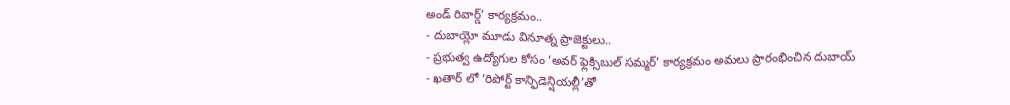అండ్ రివార్డ్’ కార్యక్రమం..
- దుబాయ్లో మూడు వినూత్న ప్రాజెక్టులు..
- ప్రభుత్వ ఉద్యోగుల కోసం ‘అవర్ ఫ్లెక్సిబుల్ సమ్మర్’ కార్యక్రమం అమలు ప్రారంభించిన దుబాయ్
- ఖతార్ లో ‘రిపోర్ట్ కాన్ఫిడెన్షియల్లీ’తో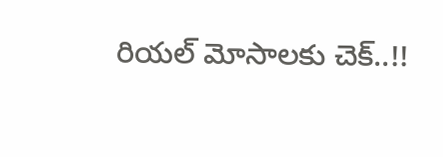రియల్ మోసాలకు చెక్..!!